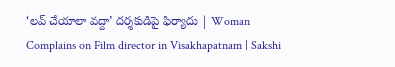‘లవ్‌ చేయాలా వద్దా’ దర్శకుడిపై ఫిర్యాదు | Woman Complains on Film director in Visakhapatnam | Sakshi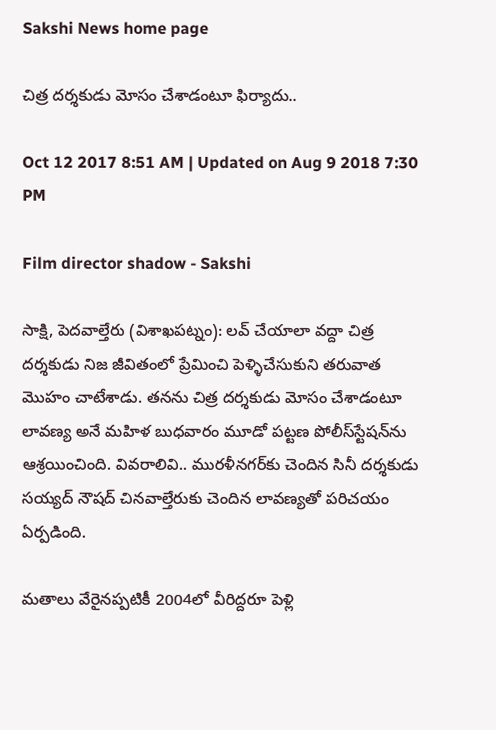Sakshi News home page

చిత్ర దర్శకుడు మోసం చేశాడంటూ ఫిర్యాదు..

Oct 12 2017 8:51 AM | Updated on Aug 9 2018 7:30 PM

Film director shadow - Sakshi

సాక్షి, పెదవాల్తేరు (విశాఖపట్నం): లవ్‌ చేయాలా వద్దా చిత్ర దర్శకుడు నిజ జీవితంలో ప్రేమించి పెళ్ళిచేసుకుని తరువాత మొహం చాటేశాడు. తనను చిత్ర దర్శకుడు మోసం చేశాడంటూ లావణ్య అనే మహిళ బుధవారం మూడో పట్టణ పోలీస్‌స్టేషన్‌ను ఆశ్రయించింది. వివరాలివి.. మురళీనగర్‌కు చెందిన సినీ దర్శకుడు సయ్యద్‌ నౌషద్‌ చినవాల్తేరుకు చెందిన లావణ్యతో పరిచయం ఏర్పడింది.

మతాలు వేరైనప్పటికీ 2004లో వీరిద్దరూ పెళ్లి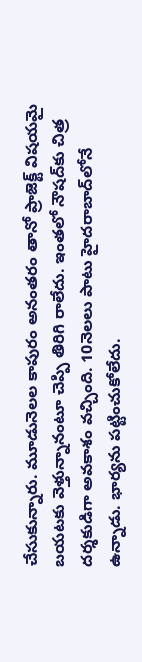చేసుకున్నారు. మూడునెలల కాపురం అనంతరం తానో ప్రాజెక్ట్‌ విషయమై బయటకు వెళ్తున్నానంటూ చెప్పి తిరిగి రాలేదు. ఇంతలో నౌషద్‌కు చిత్ర దర్శకుడిగా అవకాశం వచ్చింది. 10నెలలు పాటు హైదరాబాద్‌లోనే ఉన్నాడు. భార్యను పట్టించుకోలేదు.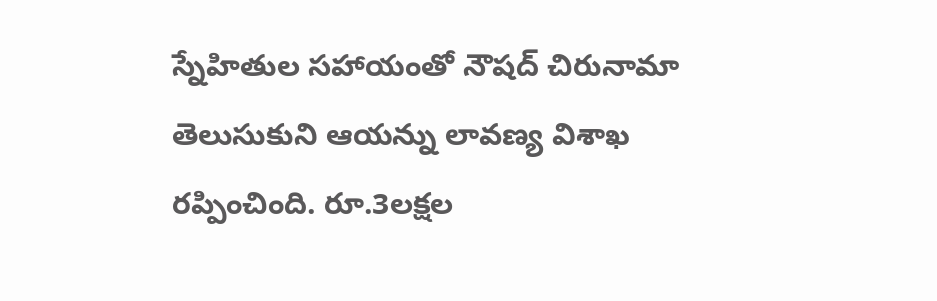స్నేహితుల సహాయంతో నౌషద్‌ చిరునామా తెలుసుకుని ఆయన్ను లావణ్య విశాఖ రప్పించింది. రూ.3లక్షల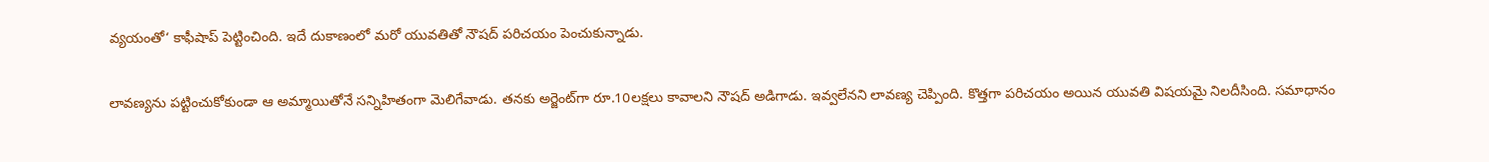వ్యయంతో‘ కాఫీషాప్‌ పెట్టించింది. ఇదే దుకాణంలో మరో యువతితో నౌషద్‌ పరిచయం పెంచుకున్నాడు.

లావణ్యను పట్టించుకోకుండా ఆ అమ్మాయితోనే సన్నిహితంగా మెలిగేవాడు. తనకు అర్జెంట్‌గా రూ.10లక్షలు కావాలని నౌషద్‌ అడిగాడు. ఇవ్వలేనని లావణ్య చెప్పింది. కొత్తగా పరిచయం అయిన యువతి విషయమై నిలదీసింది. సమాధానం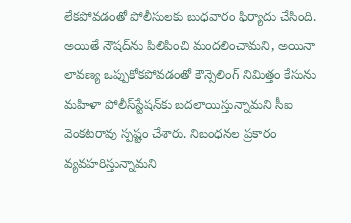లేకపోవడంతో పోలీసులకు బుధవారం ఫిర్యాదు చేసింది. అయితే నౌషద్‌ను పిలిపించి మందలించామని, అయినా లావణ్య ఒప్పుకోకపోవడంతో కౌన్సెలింగ్‌ నిమిత్తం కేసును మహిళా పోలీస్‌స్టేషన్‌కు బదలాయిస్తున్నామని సీఐ వెంకటరావు స్పష్టం చేశారు. నిబంధనల ప్రకారం వ్యవహరిస్తున్నామని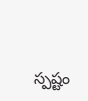స్పష్టం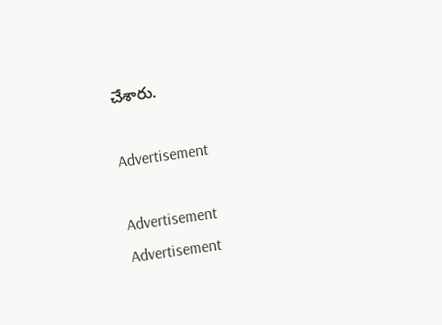చేశారు.

Advertisement

Advertisement
Advertisement